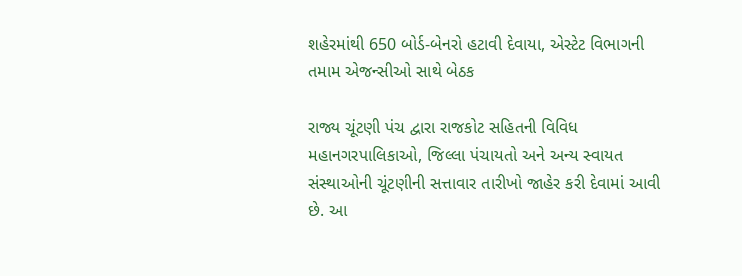શહેરમાંથી 650 બોર્ડ-બેનરો હટાવી દેવાયા, એસ્ટેટ વિભાગની તમામ એજન્સીઓ સાથે બેઠક

રાજ્ય ચૂંટણી પંચ દ્વારા રાજકોટ સહિતની વિવિધ મહાનગરપાલિકાઓ, જિલ્લા પંચાયતો અને અન્ય સ્વાયત સંસ્થાઓની ચૂંટણીની સત્તાવાર તારીખો જાહેર કરી દેવામાં આવી છે. આ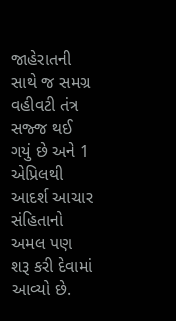જાહેરાતની સાથે જ સમગ્ર વહીવટી તંત્ર સજ્જ થઈ ગયું છે અને 1 એપ્રિલથી આદર્શ આચાર સંહિતાનો અમલ પણ શરૂ કરી દેવામાં આવ્યો છે.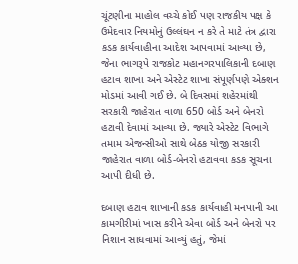ચૂંટણીના માહોલ વચ્ચે કોઈ પણ રાજકીય પક્ષ કે ઉમેદવાર નિયમોનું ઉલ્લંઘન ન કરે તે માટે તંત્ર દ્વારા કડક કાર્યવાહીના આદેશ આપવામાં આવ્યા છે, જેના ભાગરૂપે રાજકોટ મહાનગરપાલિકાની દબાણ હટાવ શાખા અને એસ્ટેટ શાખા સંપૂર્ણપણે એક્શન મોડમાં આવી ગઈ છે. બે દિવસમાં શહેરમાંથી સરકારી જાહેરાત વાળા 650 બોર્ડ અને બેનરો હટાવી દેવામાં આવ્યા છે. જ્યારે એસ્ટેટ વિભાગે તમામ એજન્સીઓ સાથે બેઠક યોજી સરકારી જાહેરાત વાળા બોર્ડ-બેનરો હટાવવા કડક સૂચના આપી દીધી છે.

દબાણ હટાવ શાખાની કડક કાર્યવાહી મનપાની આ કામગીરીમાં ખાસ કરીને એવા બોર્ડ અને બેનરો પર નિશાન સાધવામાં આવ્યું હતું, જેમાં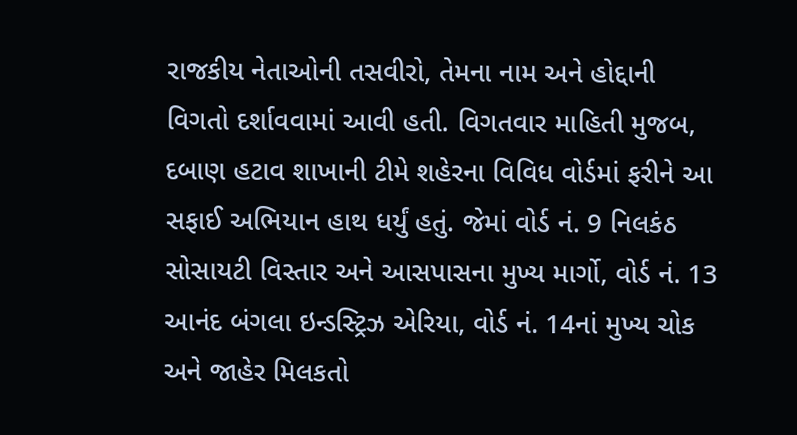રાજકીય નેતાઓની તસવીરો, તેમના નામ અને હોદ્દાની વિગતો દર્શાવવામાં આવી હતી. વિગતવાર માહિતી મુજબ, દબાણ હટાવ શાખાની ટીમે શહેરના વિવિધ વોર્ડમાં ફરીને આ સફાઈ અભિયાન હાથ ધર્યું હતું. જેમાં વોર્ડ નં. 9 નિલકંઠ સોસાયટી વિસ્તાર અને આસપાસના મુખ્ય માર્ગો, વોર્ડ નં. 13 આનંદ બંગલા ઇન્ડસ્ટ્રિઝ એરિયા, વોર્ડ નં. 14નાં મુખ્ય ચોક અને જાહેર મિલકતો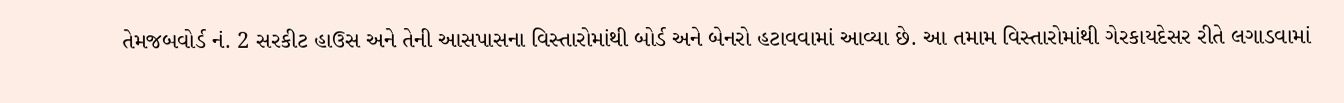તેમજબવોર્ડ નં. 2 સરકીટ હાઉસ અને તેની આસપાસના વિસ્તારોમાંથી બોર્ડ અને બેનરો હટાવવામાં આવ્યા છે. આ તમામ વિસ્તારોમાંથી ગેરકાયદેસર રીતે લગાડવામાં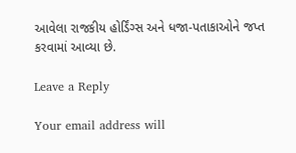આવેલા રાજકીય હોર્ડિંગ્સ અને ધજા-પતાકાઓને જપ્ત કરવામાં આવ્યા છે.

Leave a Reply

Your email address will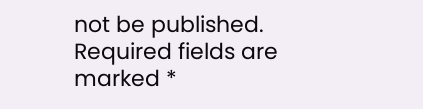not be published. Required fields are marked *